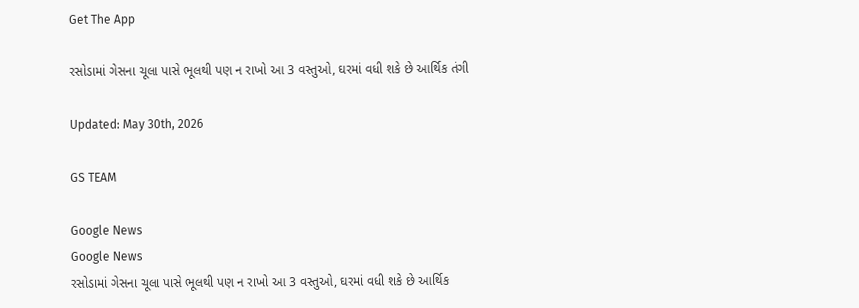Get The App

રસોડામાં ગેસના ચૂલા પાસે ભૂલથી પણ ન રાખો આ 3 વસ્તુઓ, ઘરમાં વધી શકે છે આર્થિક તંગી

Updated: May 30th, 2026

GS TEAM

Google News
Google News
રસોડામાં ગેસના ચૂલા પાસે ભૂલથી પણ ન રાખો આ 3 વસ્તુઓ, ઘરમાં વધી શકે છે આર્થિક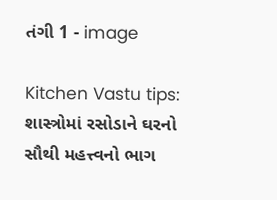તંગી 1 - image

Kitchen Vastu tips: શાસ્ત્રોમાં રસોડાને ઘરનો સૌથી મહત્ત્વનો ભાગ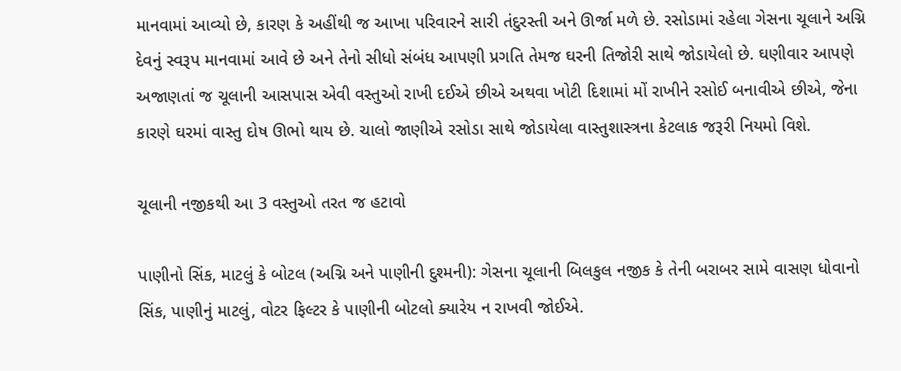માનવામાં આવ્યો છે, કારણ કે અહીંથી જ આખા પરિવારને સારી તંદુરસ્તી અને ઊર્જા મળે છે. રસોડામાં રહેલા ગેસના ચૂલાને અગ્નિ દેવનું સ્વરૂપ માનવામાં આવે છે અને તેનો સીધો સંબંધ આપણી પ્રગતિ તેમજ ઘરની તિજોરી સાથે જોડાયેલો છે. ઘણીવાર આપણે અજાણતાં જ ચૂલાની આસપાસ એવી વસ્તુઓ રાખી દઈએ છીએ અથવા ખોટી દિશામાં મોં રાખીને રસોઈ બનાવીએ છીએ, જેના કારણે ઘરમાં વાસ્તુ દોષ ઊભો થાય છે. ચાલો જાણીએ રસોડા સાથે જોડાયેલા વાસ્તુશાસ્ત્રના કેટલાક જરૂરી નિયમો વિશે.

ચૂલાની નજીકથી આ 3 વસ્તુઓ તરત જ હટાવો

પાણીનો સિંક, માટલું કે બોટલ (અગ્નિ અને પાણીની દુશ્મની): ગેસના ચૂલાની બિલકુલ નજીક કે તેની બરાબર સામે વાસણ ધોવાનો સિંક, પાણીનું માટલું, વોટર ફિલ્ટર કે પાણીની બોટલો ક્યારેય ન રાખવી જોઈએ.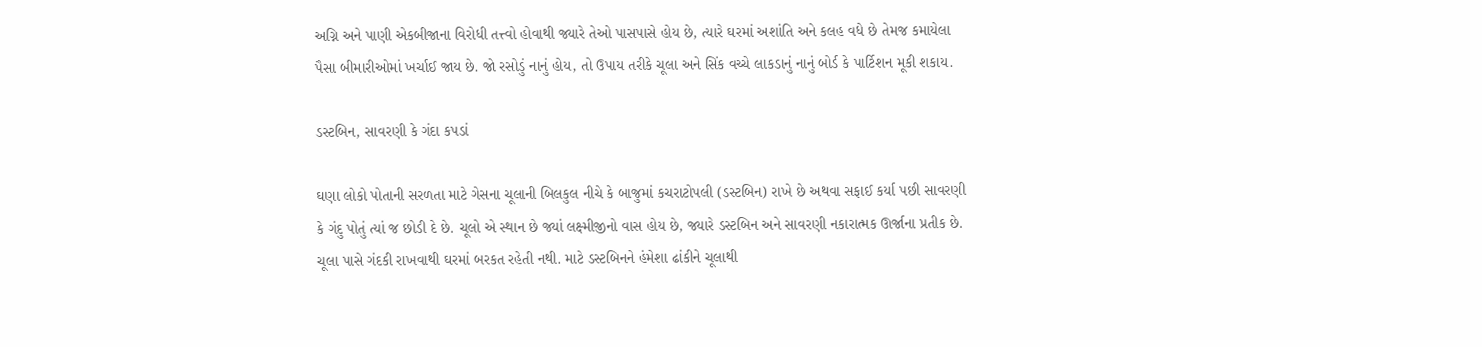અગ્નિ અને પાણી એકબીજાના વિરોધી તત્ત્વો હોવાથી જ્યારે તેઓ પાસપાસે હોય છે, ત્યારે ઘરમાં અશાંતિ અને કલહ વધે છે તેમજ કમાયેલા પૈસા બીમારીઓમાં ખર્ચાઈ જાય છે. જો રસોડું નાનું હોય, તો ઉપાય તરીકે ચૂલા અને સિંક વચ્ચે લાકડાનું નાનું બોર્ડ કે પાર્ટિશન મૂકી શકાય.

ડસ્ટબિન, સાવરણી કે ગંદા કપડાં

ઘણા લોકો પોતાની સરળતા માટે ગેસના ચૂલાની બિલકુલ નીચે કે બાજુમાં કચરાટોપલી (ડસ્ટબિન) રાખે છે અથવા સફાઈ કર્યા પછી સાવરણી કે ગંદુ પોતું ત્યાં જ છોડી દે છે. ચૂલો એ સ્થાન છે જ્યાં લક્ષ્મીજીનો વાસ હોય છે, જ્યારે ડસ્ટબિન અને સાવરણી નકારાત્મક ઊર્જાના પ્રતીક છે. ચૂલા પાસે ગંદકી રાખવાથી ઘરમાં બરકત રહેતી નથી. માટે ડસ્ટબિનને હંમેશા ઢાંકીને ચૂલાથી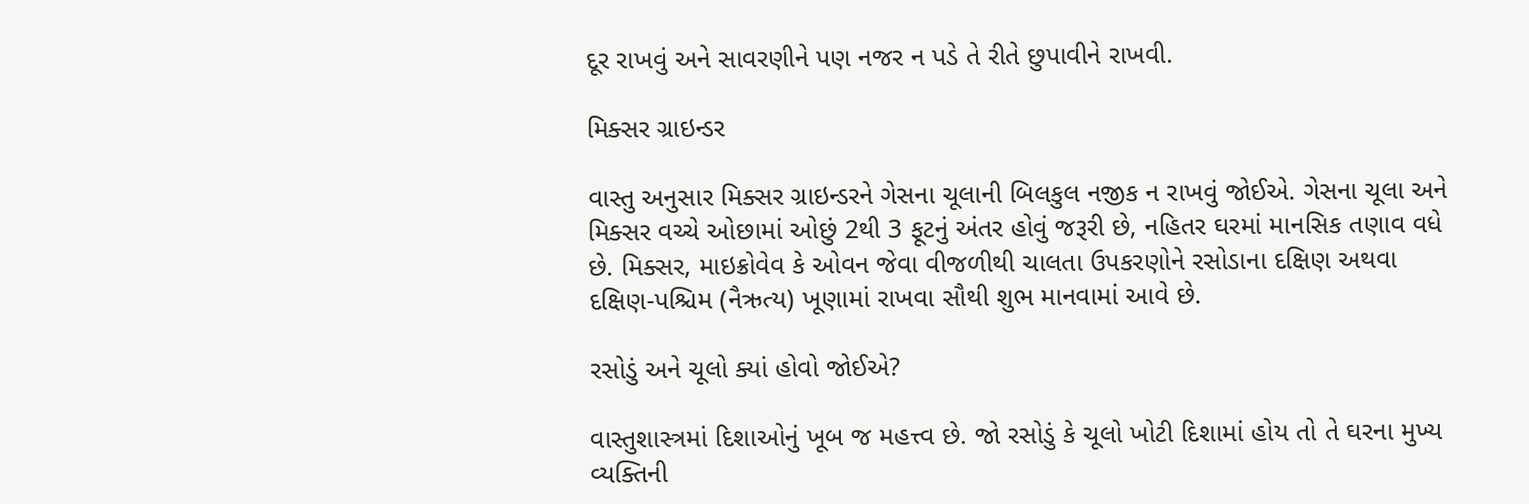દૂર રાખવું અને સાવરણીને પણ નજર ન પડે તે રીતે છુપાવીને રાખવી.

મિક્સર ગ્રાઇન્ડર

વાસ્તુ અનુસાર મિક્સર ગ્રાઇન્ડરને ગેસના ચૂલાની બિલકુલ નજીક ન રાખવું જોઈએ. ગેસના ચૂલા અને મિક્સર વચ્ચે ઓછામાં ઓછું 2થી 3 ફૂટનું અંતર હોવું જરૂરી છે, નહિતર ઘરમાં માનસિક તણાવ વધે છે. મિક્સર, માઇક્રોવેવ કે ઓવન જેવા વીજળીથી ચાલતા ઉપકરણોને રસોડાના દક્ષિણ અથવા દક્ષિણ-પશ્ચિમ (નૈઋત્ય) ખૂણામાં રાખવા સૌથી શુભ માનવામાં આવે છે.

રસોડું અને ચૂલો ક્યાં હોવો જોઈએ?

વાસ્તુશાસ્ત્રમાં દિશાઓનું ખૂબ જ મહત્ત્વ છે. જો રસોડું કે ચૂલો ખોટી દિશામાં હોય તો તે ઘરના મુખ્ય વ્યક્તિની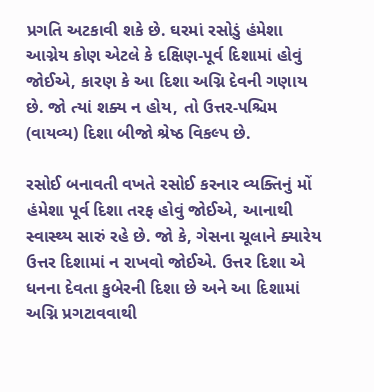પ્રગતિ અટકાવી શકે છે. ઘરમાં રસોડું હંમેશા આગ્નેય કોણ એટલે કે દક્ષિણ-પૂર્વ દિશામાં હોવું જોઈએ, કારણ કે આ દિશા અગ્નિ દેવની ગણાય છે. જો ત્યાં શક્ય ન હોય, તો ઉત્તર-પશ્ચિમ (વાયવ્ય) દિશા બીજો શ્રેષ્ઠ વિકલ્પ છે.

રસોઈ બનાવતી વખતે રસોઈ કરનાર વ્યક્તિનું મોં હંમેશા પૂર્વ દિશા તરફ હોવું જોઈએ, આનાથી સ્વાસ્થ્ય સારું રહે છે. જો કે, ગેસના ચૂલાને ક્યારેય ઉત્તર દિશામાં ન રાખવો જોઈએ. ઉત્તર દિશા એ ધનના દેવતા કુબેરની દિશા છે અને આ દિશામાં અગ્નિ પ્રગટાવવાથી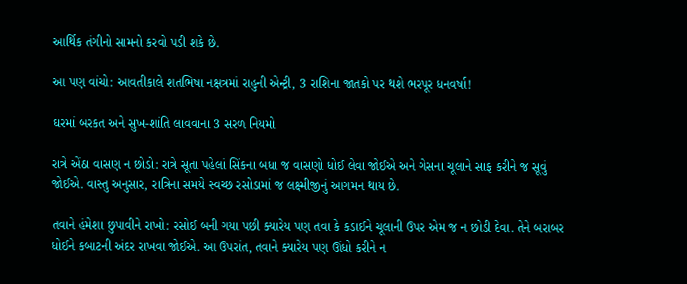આર્થિક તંગીનો સામનો કરવો પડી શકે છે.

આ પણ વાંચો: આવતીકાલે શતભિષા નક્ષત્રમાં રાહુની એન્ટ્રી, 3 રાશિના જાતકો પર થશે ભરપૂર ધનવર્ષા!

ઘરમાં બરકત અને સુખ-શાંતિ લાવવાના 3 સરળ નિયમો

રાત્રે એંઠા વાસણ ન છોડો: રાત્રે સૂતા પહેલાં સિંકના બધા જ વાસણો ધોઈ લેવા જોઈએ અને ગેસના ચૂલાને સાફ કરીને જ સૂવું જોઈએ. વાસ્તુ અનુસાર, રાત્રિના સમયે સ્વચ્છ રસોડામાં જ લક્ષ્મીજીનું આગમન થાય છે.

તવાને હંમેશા છુપાવીને રાખો: રસોઈ બની ગયા પછી ક્યારેય પણ તવા કે કડાઈને ચૂલાની ઉપર એમ જ ન છોડી દેવા. તેને બરાબર ધોઈને કબાટની અંદર રાખવા જોઈએ. આ ઉપરાંત, તવાને ક્યારેય પણ ઊંધો કરીને ન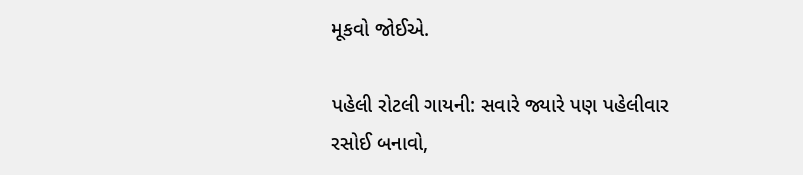મૂકવો જોઈએ.

પહેલી રોટલી ગાયની: સવારે જ્યારે પણ પહેલીવાર રસોઈ બનાવો,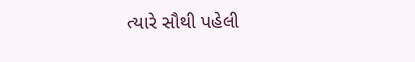ત્યારે સૌથી પહેલી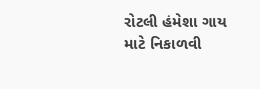રોટલી હંમેશા ગાય માટે નિકાળવી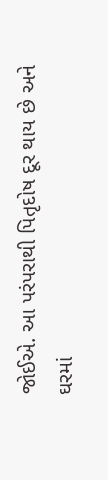જોઈએ. આ પરંપરાથી પિતૃદોષ દૂર થાય છે અને ઘરમાં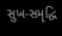સુખ-સમૃદ્ધિ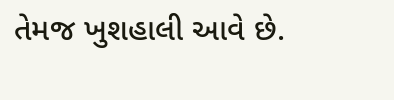તેમજ ખુશહાલી આવે છે.